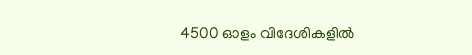4500 ഓളം വിദേശികളില്‍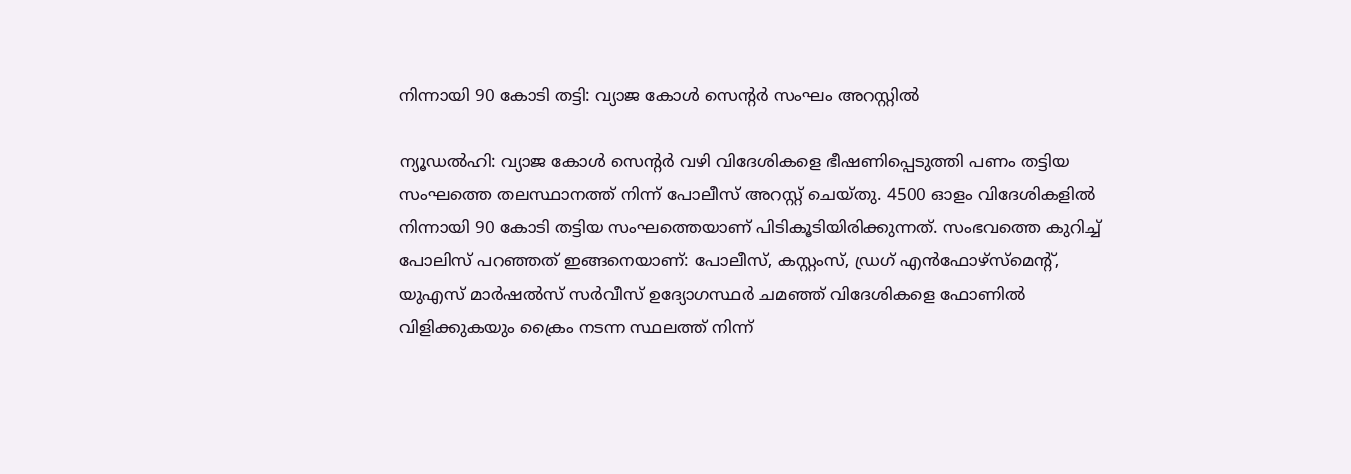നിന്നായി 90 കോടി തട്ടി: വ്യാജ കോള്‍ സെന്റര്‍ സംഘം അറസ്റ്റില്‍

ന്യൂഡല്‍ഹി: വ്യാജ കോള്‍ സെന്റര്‍ വഴി വിദേശികളെ ഭീഷണിപ്പെടുത്തി പണം തട്ടിയ സംഘത്തെ തലസ്ഥാനത്ത് നിന്ന് പോലീസ് അറസ്റ്റ് ചെയ്തു. 4500 ഓളം വിദേശികളില്‍ നിന്നായി 90 കോടി തട്ടിയ സംഘത്തെയാണ് പിടികൂടിയിരിക്കുന്നത്. സംഭവത്തെ കുറിച്ച് പോലിസ് പറഞ്ഞത് ഇങ്ങനെയാണ്: പോലീസ്, കസ്റ്റംസ്, ഡ്രഗ് എന്‍ഫോഴ്‌സ്‌മെന്റ്, യുഎസ് മാര്‍ഷല്‍സ് സര്‍വീസ് ഉദ്യോഗസ്ഥര്‍ ചമഞ്ഞ് വിദേശികളെ ഫോണില്‍ വിളിക്കുകയും ക്രൈം നടന്ന സ്ഥലത്ത് നിന്ന്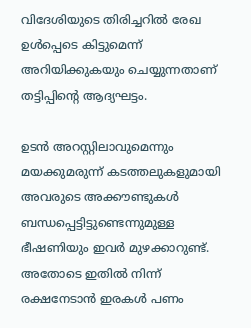വിദേശിയുടെ തിരിച്ചറില്‍ രേഖ ഉള്‍പ്പെടെ കിട്ടുമെന്ന് അറിയിക്കുകയും ചെയ്യുന്നതാണ് തട്ടിപ്പിന്റെ ആദ്യഘട്ടം.

ഉടന്‍ അറസ്റ്റിലാവുമെന്നും മയക്കുമരുന്ന് കടത്തലുകളുമായി അവരുടെ അക്കൗണ്ടുകള്‍ ബന്ധപ്പെട്ടിട്ടുണ്ടെന്നുമുള്ള ഭീഷണിയും ഇവര്‍ മുഴക്കാറുണ്ട്. അതോടെ ഇതില്‍ നിന്ന് രക്ഷനേടാന്‍ ഇരകള്‍ പണം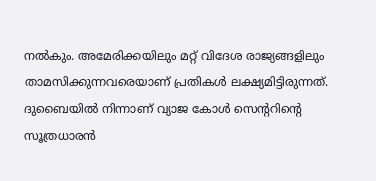നല്‍കും. അമേരിക്കയിലും മറ്റ് വിദേശ രാജ്യങ്ങളിലും താമസിക്കുന്നവരെയാണ് പ്രതികള്‍ ലക്ഷ്യമിട്ടിരുന്നത്. ദുബൈയില്‍ നിന്നാണ് വ്യാജ കോള്‍ സെന്ററിന്റെ സൂത്രധാരന്‍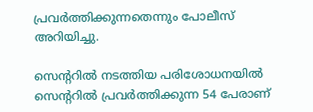പ്രവര്‍ത്തിക്കുന്നതെന്നും പോലീസ് അറിയിച്ചു.

സെന്ററില്‍ നടത്തിയ പരിശോധനയില്‍ സെന്ററില്‍ പ്രവര്‍ത്തിക്കുന്ന 54 പേരാണ്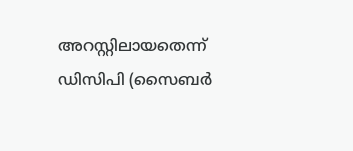അറസ്റ്റിലായതെന്ന് ഡിസിപി (സൈബര്‍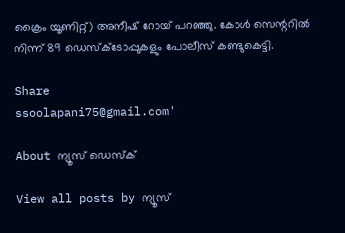ക്രൈം യൂണിറ്റ്) അനീഷ് റോയ് പറഞ്ഞു. കോള്‍ സെന്ററില്‍ നിന്ന് 89 ഡെസ്‌ക്ടോപ്പുകളും പോലീസ് കണ്ടുകെട്ടി.

Share
ssoolapani75@gmail.com'

About ന്യൂസ് ഡെസ്ക്

View all posts by ന്യൂസ്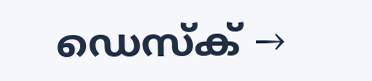ഡെസ്ക് →